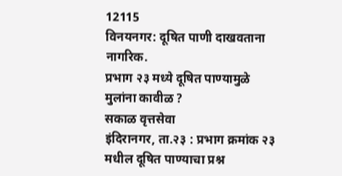12115
विनयनगर: दूषित पाणी दाखवताना नागरिक.
प्रभाग २३ मध्ये दूषित पाण्यामुळे मुलांना कावीळ ?
सकाळ वृत्तसेवा
इंदिरानगर, ता.२३ : प्रभाग क्रमांक २३ मधील दूषित पाण्याचा प्रश्न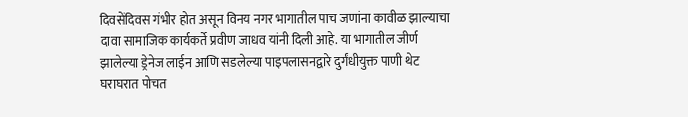दिवसेंदिवस गंभीर होत असून विनय नगर भागातील पाच जणांना कावीळ झाल्याचा दावा सामाजिक कार्यकर्ते प्रवीण जाधव यांनी दिली आहे. या भागातील जीर्ण झालेल्या ड्रेनेज लाईन आणि सडलेल्या पाइपलासनद्वारे दुर्गंधीयुक्त पाणी थेट घराघरात पोचत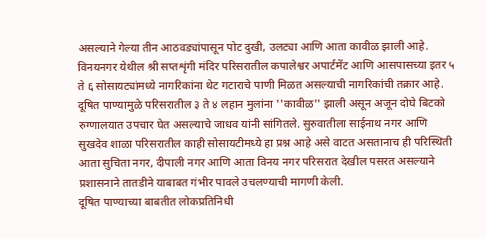असल्याने गेल्या तीन आठवड्यांपासून पोट दुखी, उलट्या आणि आता कावीळ झाली आहे. विनयनगर येथील श्री सप्तशृंगी मंदिर परिसरातील कपालेश्वर अपार्टमेंट आणि आसपासच्या इतर ५ ते ६ सोसायट्यांमध्ये नागरिकांना थेट गटाराचे पाणी मिळत असल्याची नागरिकांची तक्रार आहे. दूषित पाण्यामुळे परिसरातील ३ ते ४ लहान मुलांना ''कावीळ'' झाली असून अजून दोघे बिटको रुग्णालयात उपचार घेत असल्याचे जाधव यांनी सांगितले. सुरुवातीला साईनाथ नगर आणि सुखदेव शाळा परिसरातील काही सोसायटीमध्ये हा प्रश्न आहे असे वाटत असतानाच ही परिस्थिती आता सुचिता नगर, दीपाली नगर आणि आता विनय नगर परिसरात देखील पसरत असल्याने प्रशासनाने तातडीने याबाबत गंभीर पावले उचलण्याची मागणी केली.
दूषित पाण्याच्या बाबतीत लोकप्रतिनिधी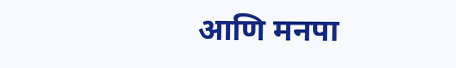आणि मनपा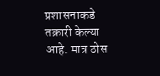प्रशासनाकडे तक्रारी केल्या आहे. मात्र ठोस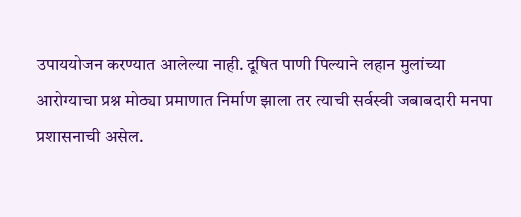उपाययोजन करण्यात आलेल्या नाही. दूषित पाणी पिल्याने लहान मुलांच्या आरोग्याचा प्रश्न मोठ्या प्रमाणात निर्माण झाला तर त्याची सर्वस्वी जबाबदारी मनपा प्रशासनाची असेल.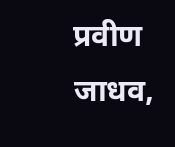प्रवीण जाधव,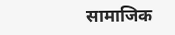सामाजिक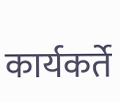कार्यकर्ते